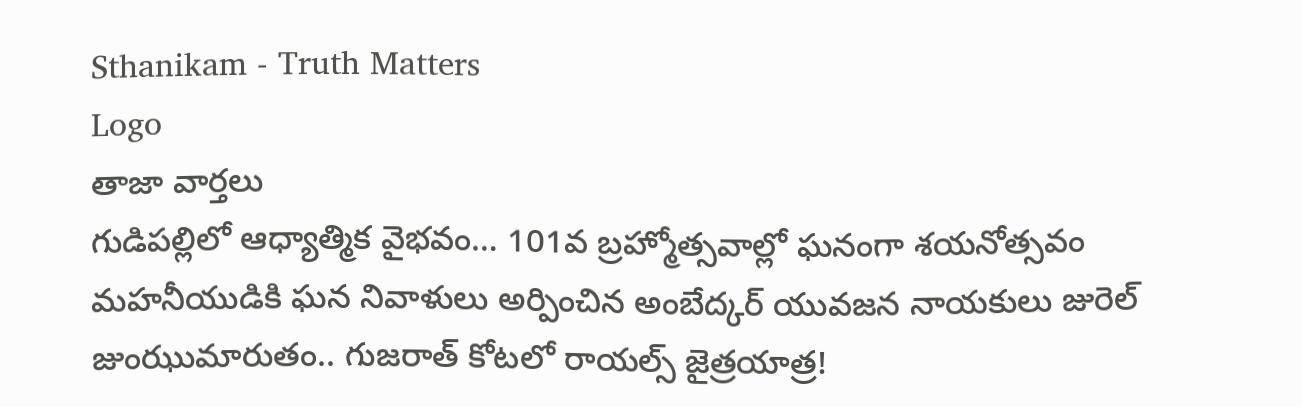Sthanikam - Truth Matters
Logo
తాజా వార్తలు
గుడిపల్లిలో ఆధ్యాత్మిక వైభవం… 101వ బ్రహ్మోత్సవాల్లో ఘనంగా శయనోత్సవం మహనీయుడికి ఘన నివాళులు అర్పించిన అంబేద్కర్ యువజన నాయకులు జురెల్ జుంఝుమారుతం.. గుజరాత్ కోటలో రాయల్స్ జైత్రయాత్ర!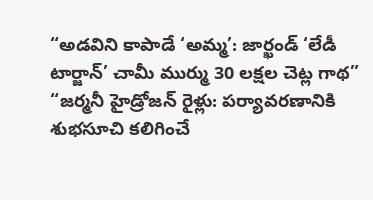“అడవిని కాపాడే ‘అమ్మ’: జార్ఖండ్ ‘లేడీ టార్జాన్’ చామీ ముర్ము 30 లక్షల చెట్ల గాథ” “జర్మనీ హైడ్రోజన్ రైళ్లు: పర్యావరణానికి శుభసూచి కలిగించే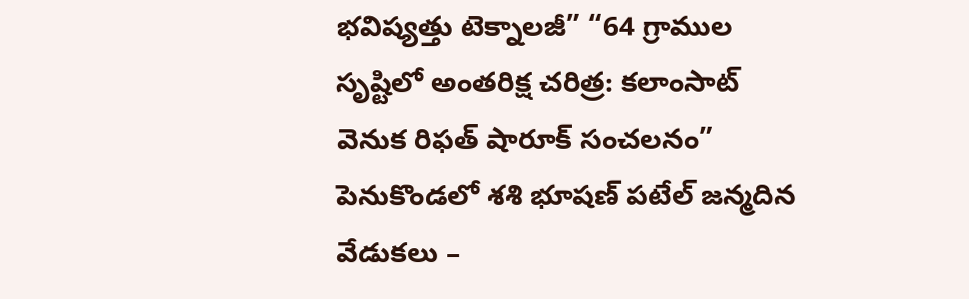భవిష్యత్తు టెక్నాలజీ” “64 గ్రాముల సృష్టిలో అంతరిక్ష చరిత్ర: కలాంసాట్ వెనుక రిఫత్ షారూక్ సంచలనం” పెనుకొండలో శశి భూషణ్ పటేల్ జన్మదిన వేడుకలు –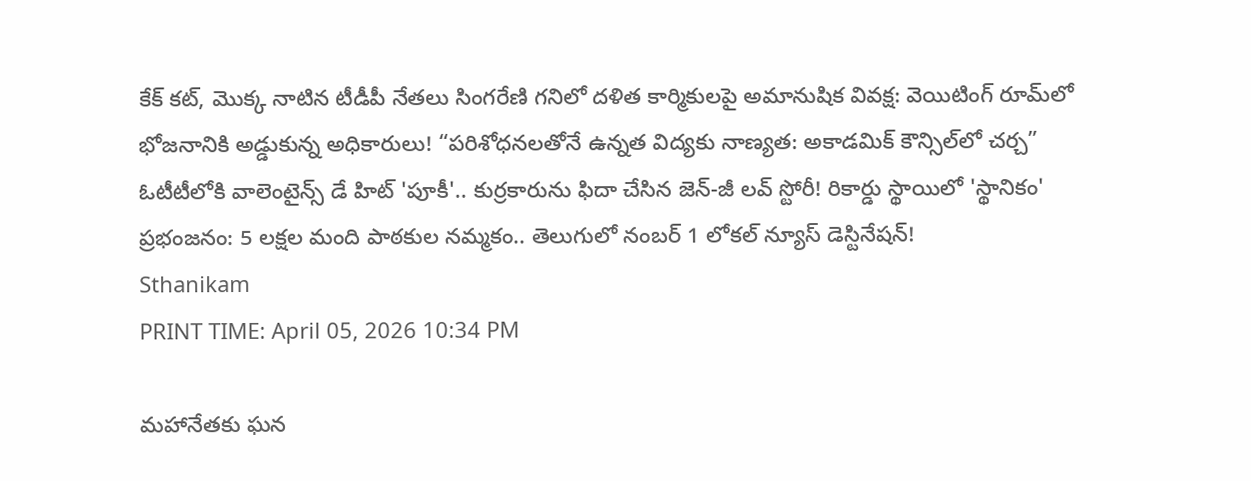కేక్ కట్, మొక్క నాటిన టీడీపీ నేతలు సింగరేణి గనిలో దళిత కార్మికులపై అమానుషిక వివక్ష: వెయిటింగ్ రూమ్‌లో భోజనానికి అడ్డుకున్న అధికారులు! “పరిశోధనలతోనే ఉన్నత విద్యకు నాణ్యత: అకాడమిక్ కౌన్సిల్‌లో చర్చ” ఓటీటీలోకి వాలెంటైన్స్ డే హిట్ 'పూకీ'.. కుర్రకారును ఫిదా చేసిన జెన్-జీ లవ్ స్టోరీ! రికార్డు స్థాయిలో 'స్థానికం' ప్రభంజనం: 5 లక్షల మంది పాఠకుల నమ్మకం.. తెలుగులో నంబర్ 1 లోకల్ న్యూస్ డెస్టినేషన్!
Sthanikam
PRINT TIME: April 05, 2026 10:34 PM

మహానేతకు ఘన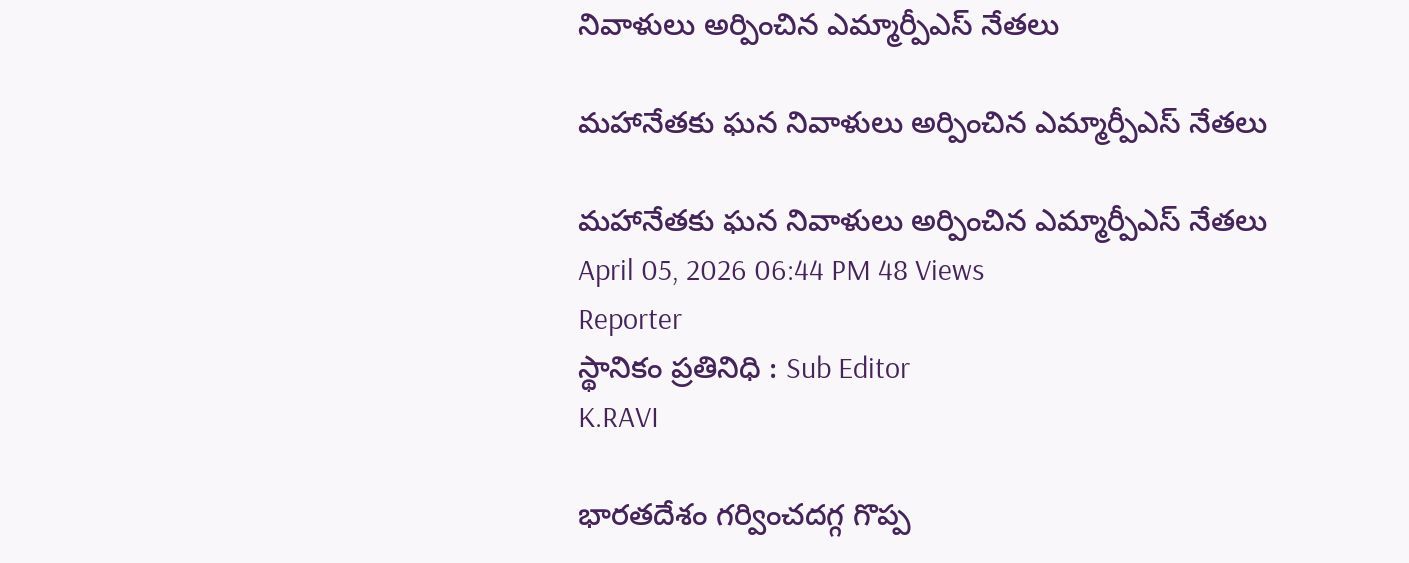నివాళులు అర్పించిన ఎమ్మార్పీఎస్ నేతలు

మహానేతకు ఘన నివాళులు అర్పించిన ఎమ్మార్పీఎస్ నేతలు

మహానేతకు ఘన నివాళులు అర్పించిన ఎమ్మార్పీఎస్ నేతలు
April 05, 2026 06:44 PM 48 Views
Reporter
స్థానికం ప్రతినిధి : Sub Editor
K.RAVI

భారతదేశం గర్వించదగ్గ గొప్ప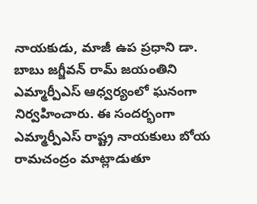నాయకుడు, మాజీ ఉప ప్రధాని డా. బాబు జగ్జీవన్ రామ్ జయంతిని ఎమ్మార్పీఎస్ ఆధ్వర్యంలో ఘనంగా నిర్వహించారు. ఈ సందర్భంగా ఎమ్మార్పీఎస్ రాష్ట్ర నాయకులు బోయ రామచంద్రం మాట్లాడుతూ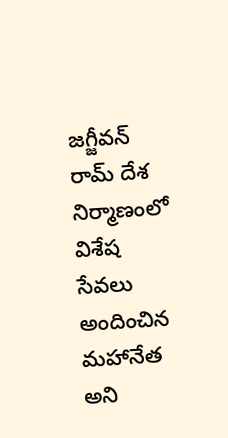జగ్జీవన్ రామ్ దేశ నిర్మాణంలో విశేష సేవలు అందించిన మహానేత అని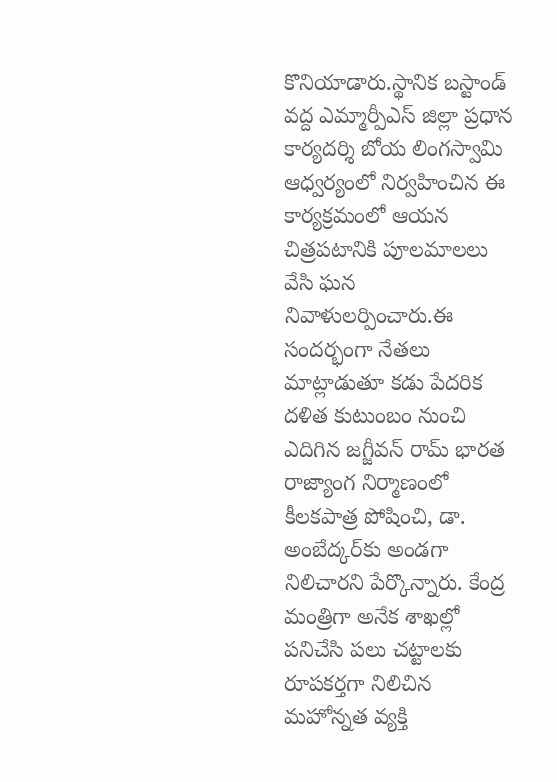కొనియాడారు.స్థానిక బస్టాండ్ వద్ద ఎమ్మార్పీఎస్ జిల్లా ప్రధాన కార్యదర్శి బోయ లింగస్వామి ఆధ్వర్యంలో నిర్వహించిన ఈ కార్యక్రమంలో ఆయన చిత్రపటానికి పూలమాలలు వేసి ఘన నివాళులర్పించారు.ఈ సందర్భంగా నేతలు మాట్లాడుతూ కడు పేదరిక దళిత కుటుంబం నుంచి ఎదిగిన జగ్జీవన్ రామ్ భారత రాజ్యాంగ నిర్మాణంలో కీలకపాత్ర పోషించి, డా. అంబేద్కర్‌కు అండగా నిలిచారని పేర్కొన్నారు. కేంద్ర మంత్రిగా అనేక శాఖల్లో పనిచేసి పలు చట్టాలకు రూపకర్తగా నిలిచిన మహోన్నత వ్యక్తి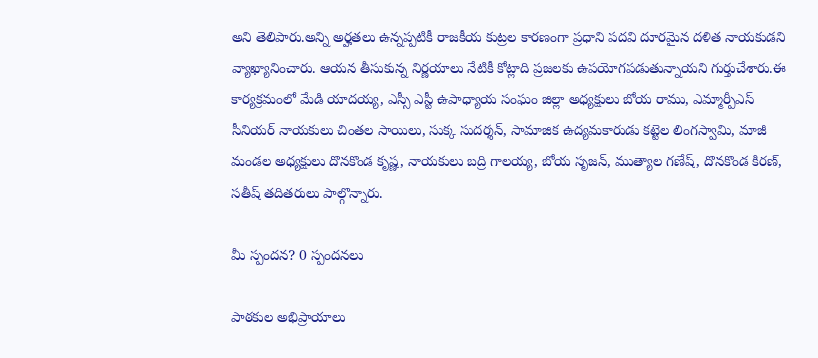అని తెలిపారు.అన్ని అర్హతలు ఉన్నప్పటికీ రాజకీయ కుట్రల కారణంగా ప్రధాని పదవి దూరమైన దళిత నాయకుడని వ్యాఖ్యానించారు. ఆయన తీసుకున్న నిర్ణయాలు నేటికీ కోట్లాది ప్రజలకు ఉపయోగపడుతున్నాయని గుర్తుచేశారు.ఈ కార్యక్రమంలో మేడి యాదయ్య, ఎస్సీ ఎస్టీ ఉపాధ్యాయ సంఘం జిల్లా అధ్యక్షులు బోయ రాము, ఎమ్మార్పీఎస్ సీనియర్ నాయకులు చింతల సాయిలు, సుక్క సుదర్శన్, సామాజిక ఉద్యమకారుడు కట్టెల లింగస్వామి, మాజీ మండల అధ్యక్షులు దొనకొండ కృష్ణ, నాయకులు బద్రి గాలయ్య, బోయ సృజన్, ముత్యాల గణేష్, దొనకొండ కిరణ్, సతీష్ తదితరులు పాల్గొన్నారు.

మీ స్పందన? 0 స్పందనలు

పాఠకుల అభిప్రాయాలు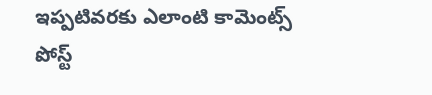ఇప్పటివరకు ఎలాంటి కామెంట్స్ పోస్ట్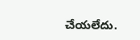చేయలేదు.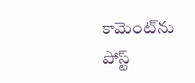కామెంట్‌ను పోస్ట్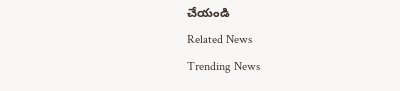చేయండి
Related News
Trending News